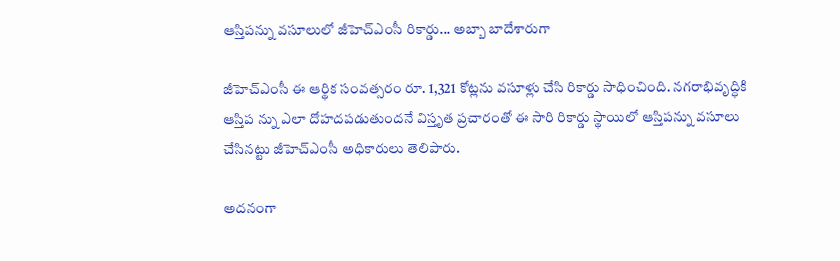ఆస్తిపన్ను వసూలులో జీహెచ్‌ఎంసీ రికార్డు... అబ్బా బాదేశారుగా

జీహెచ్‌ఎంసీ ఈ ఆర్థిక సంవత్సరం రూ. 1,321 కోట్లను వసూళ్లు చేసి రికార్డు సాధించింది. నగరాభివృద్ధికి ఆస్తిప న్ను ఎలా దోహదపడుతుందనే విస్తృత ప్రచారంతో ఈ సారి రికార్డు స్థాయిలో ఆస్తిపన్ను వసూలు చేసినట్టు జీహెచ్‌ఎంసీ అధికారులు తెలిపారు.

అదనంగా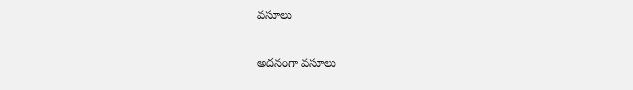వసూలు

అదనంగా వసూలు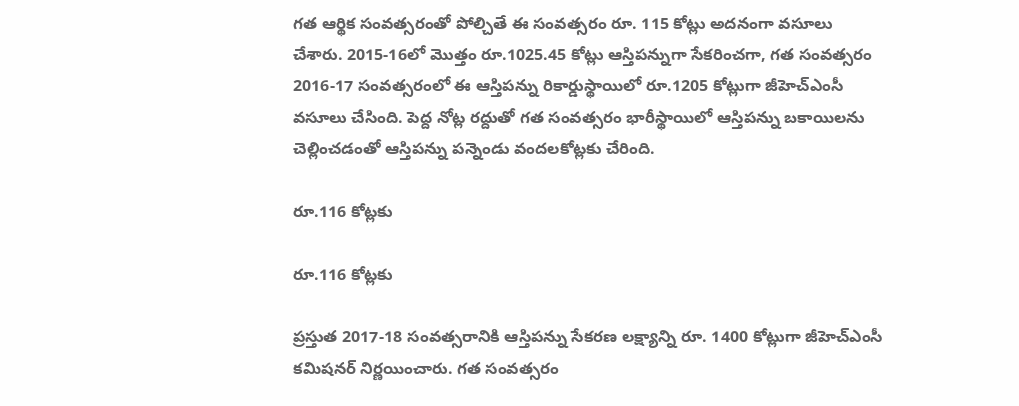గత ఆర్థిక సంవత్సరంతో పోల్చితే ఈ సంవత్సరం రూ. 115 కోట్లు అదనంగా వసూలు చేశారు. 2015-16లో మొత్తం రూ.1025.45 కోట్లు ఆస్తిపన్నుగా సేకరించగా, గత సంవత్సరం 2016-17 సంవత్సరంలో ఈ ఆస్తిపన్ను రికార్డుస్థాయిలో రూ.1205 కోట్లుగా జీహెచ్‌ఎంసీ వసూలు చేసింది. పెద్ద నోట్ల రద్దుతో గత సంవత్సరం భారీస్థాయిలో ఆస్తిపన్ను బకాయిలను చెల్లించడంతో ఆస్తిపన్ను పన్నెండు వందలకోట్లకు చేరింది.

రూ.116 కోట్లకు

రూ.116 కోట్లకు

ప్రస్తుత 2017-18 సంవత్సరానికి ఆస్తిపన్ను సేకరణ లక్ష్యాన్ని రూ. 1400 కోట్లుగా జీహెచ్‌ఎంసీ కమిషనర్‌ నిర్ణయించారు. గత సంవత్సరం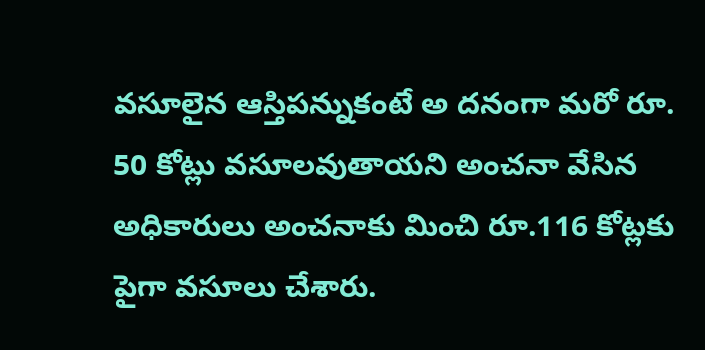వసూలైన ఆస్తిపన్నుకంటే అ దనంగా మరో రూ. 50 కోట్లు వసూలవుతాయని అంచనా వేసిన అధికారులు అంచనాకు మించి రూ.116 కోట్లకు పైగా వసూలు చేశారు.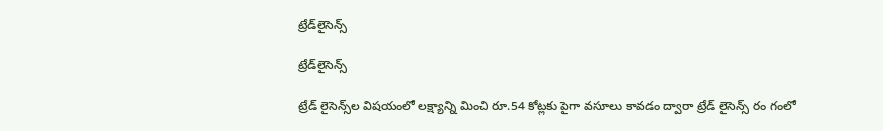ట్రేడ్‌లైసెన్స్‌

ట్రేడ్‌లైసెన్స్‌

ట్రేడ్‌ లైసెన్స్‌ల విషయంలో లక్ష్యాన్ని మించి రూ.54 కోట్లకు పైగా వసూలు కావడం ద్వారా ట్రేడ్‌ లైసెన్స్‌ రం గంలో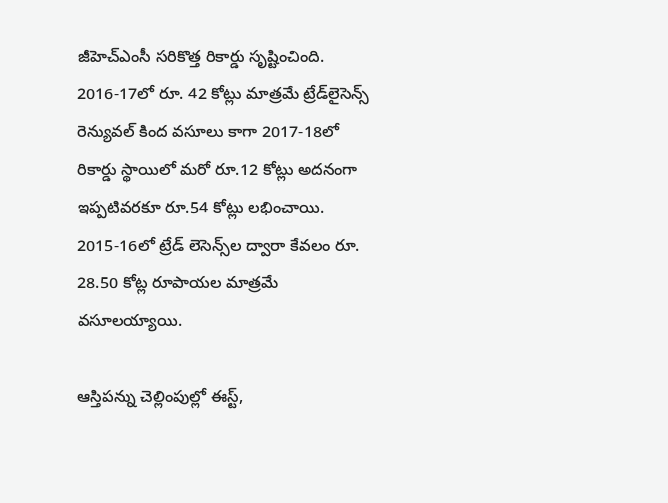జీహెచ్‌ఎంసీ సరికొత్త రికార్డు సృష్టించింది. 2016-17లో రూ. 42 కోట్లు మాత్రమే ట్రేడ్‌లైసెన్స్‌ రెన్యువల్‌ కింద వసూలు కాగా 2017-18లో రికార్డు స్థాయిలో మరో రూ.12 కోట్లు అదనంగా ఇప్పటివరకూ రూ.54 కోట్లు లభించాయి. 2015-16లో ట్రేడ్‌ లెసెన్స్‌ల ద్వారా కేవలం రూ. 28.50 కోట్ల రూపాయల మాత్రమే వసూలయ్యాయి.

ఆస్తిపన్ను చెల్లింపుల్లో ఈస్ట్‌,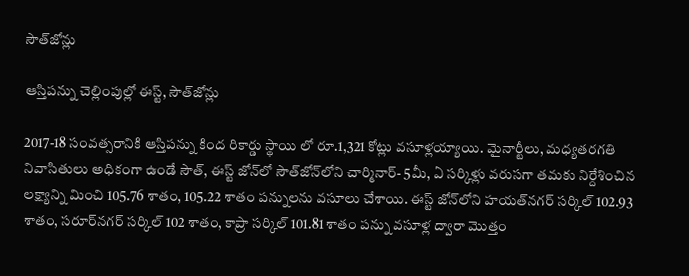సౌత్‌జోన్లు

ఆస్తిపన్ను చెల్లింపుల్లో ఈస్ట్‌, సౌత్‌జోన్లు

2017-18 సంవత్సరానికి ఆస్తిపన్ను కింద రికార్డు స్థాయి లో రూ.1,321 కోట్లు వసూళ్లయ్యాయి. మైనార్టీలు, మధ్యతరగతి నివాసితులు అధికంగా ఉండే సౌత్‌, ఈస్ట్‌ జోన్‌లో సౌత్‌జోన్‌లోని చార్మినార్‌- 5మీ, ఏ సర్కిళ్లు వరుసగా తమకు నిర్దేశించిన లక్ష్యాన్ని మించి 105.76 శాతం, 105.22 శాతం పన్నులను వసూలు చేశాయి. ఈస్ట్‌ జోన్‌లోని హయత్‌నగర్‌ సర్కిల్‌ 102.93 శాతం, సరూర్‌నగర్‌ సర్కిల్‌ 102 శాతం, కాప్రా సర్కిల్‌ 101.81 శాతం పన్ను వసూళ్ల ద్వారా మొత్తం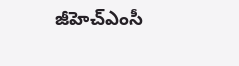జీహెచ్‌ఎంసీ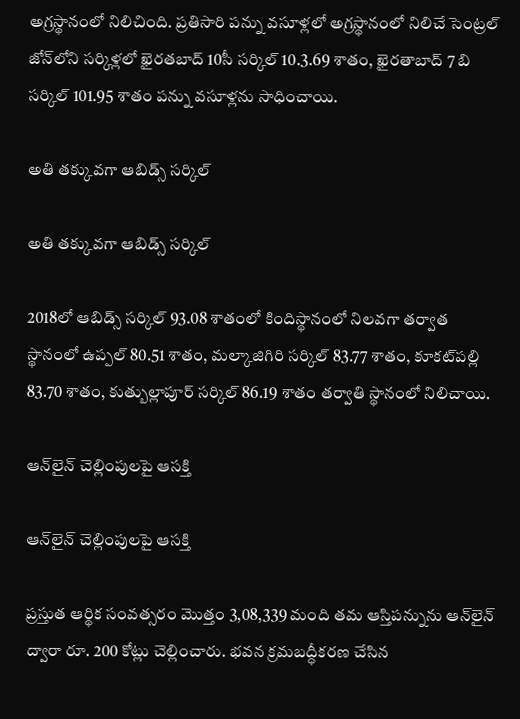అగ్రస్థానంలో నిలిచింది. ప్రతిసారి పన్ను వసూళ్లలో అగ్రస్థానంలో నిలిచే సెంట్రల్‌ జోన్‌లోని సర్కిళ్లలో ఖైరతబాద్‌ 10సీ సర్కిల్‌ 10.3.69 శాతం, ఖైరతాబాద్‌ 7 బి సర్కిల్‌ 101.95 శాతం పన్ను వసూళ్లను సాధించాయి.

అతి తక్కువగా ఆబిడ్స్‌ సర్కిల్‌

అతి తక్కువగా ఆబిడ్స్‌ సర్కిల్‌

2018లో ఆబిడ్స్‌ సర్కిల్‌ 93.08 శాతంలో కిందిస్థానంలో నిలవగా తర్వాత స్థానంలో ఉప్పల్‌ 80.51 శాతం, మల్కాజిగిరి సర్కిల్‌ 83.77 శాతం, కూకట్‌పల్లి 83.70 శాతం, కుత్బుల్లాపూర్‌ సర్కిల్‌ 86.19 శాతం తర్వాతి స్థానంలో నిలిచాయి.

ఆన్‌లైన్‌ చెల్లింపులపై ఆసక్తి

ఆన్‌లైన్‌ చెల్లింపులపై ఆసక్తి

ప్రస్తుత ఆర్థిక సంవత్సరం మొత్తం 3,08,339 మంది తమ ఆస్తిపన్నును ఆన్‌లైన్‌ ద్వారా రూ. 200 కోట్లు చెల్లించారు. భవన క్రమబద్ధీకరణ చేసిన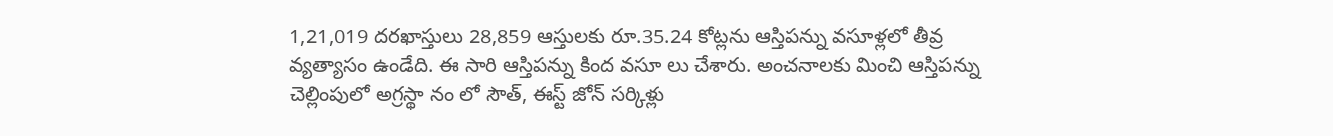1,21,019 దరఖాస్తులు 28,859 ఆస్తులకు రూ.35.24 కోట్లను ఆస్తిపన్ను వసూళ్లలో తీవ్ర వ్యత్యాసం ఉండేది. ఈ సారి ఆస్తిపన్ను కింద వసూ లు చేశారు. అంచనాలకు మించి ఆస్తిపన్ను చెల్లింపులో అగ్రస్థా నం లో సౌత్‌, ఈస్ట్‌ జోన్‌ సర్కిళ్లు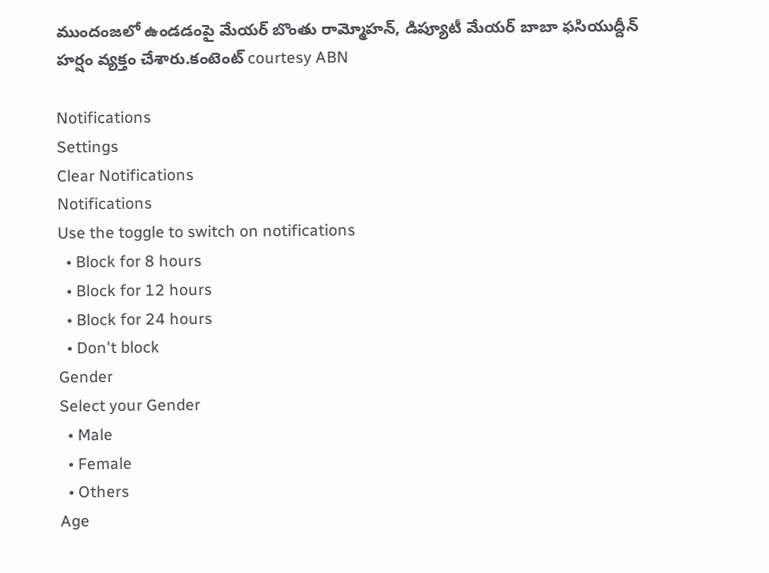ముందంజలో ఉండడంపై మేయర్‌ బొంతు రామ్మోహన్‌, డిప్యూటీ మేయర్‌ బాబా ఫసియుద్దీన్‌ హర్షం వ్యక్తం చేశారు.కంటెంట్ courtesy ABN

Notifications
Settings
Clear Notifications
Notifications
Use the toggle to switch on notifications
  • Block for 8 hours
  • Block for 12 hours
  • Block for 24 hours
  • Don't block
Gender
Select your Gender
  • Male
  • Female
  • Others
Age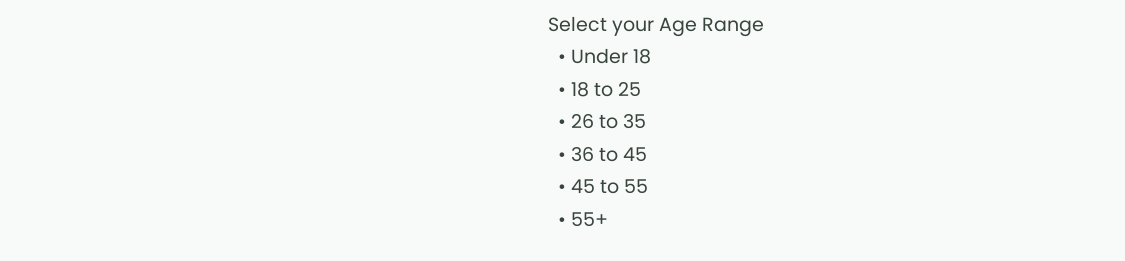Select your Age Range
  • Under 18
  • 18 to 25
  • 26 to 35
  • 36 to 45
  • 45 to 55
  • 55+